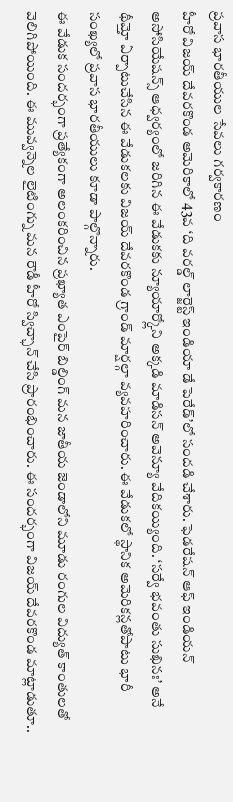ప్రవాస భారతీయుల సేవలు గర్వకారణం
హీరో విజయ్ దేవరకొండ అమెరికాలో 43వ ‘ది వరల్డ్ లార్జెస్ట్ ఇండియా డే పెరేడ్’లో సందడి చేశారు. ఫెడరేషన్ ఆఫ్ ఇండియన్ అసోసియేషన్స్ ఆధ్వర్యంలో జరిగిన ఈ వేడుకకు న్యూయార్క్లోని అక్కడి మాడిసన్ అవెన్యూ వేదికయ్యింది. ‘సర్వే భవంతు సుఖినః’ అనే థీమ్తో ఏర్పాటుచేసిన ఈ వేడుకలకు విజయ్ దేవరకొండ గ్రాండ్ మార్షల్గా వ్యవహరించారు. ఈ వేడుకలో స్థానిక అమెరికన్లతోపాటు భారీ సంఖ్యలో ప్రవాస భారతీయులు కూడా పాల్గొన్నారు.
ఈ వేడుక సందర్భంగా ప్రత్యేకంగా అలంకరించిన ప్రఖ్యాత ఎంపైర్ బిల్డింగ్ మన జాతీయ జెండాలోని మూడు రంగుల విద్యుత్ కాంతులతో వెలిగిపోయింది. ఈ మువ్వన్నెల లైటింగ్ను మన రౌడీ హీరో స్విచ్ఛాన్ చేసి ప్రారంభించారు. ఈ సందర్భంగా విజయ్ దేవరకొండ మాట్లాడుతూ..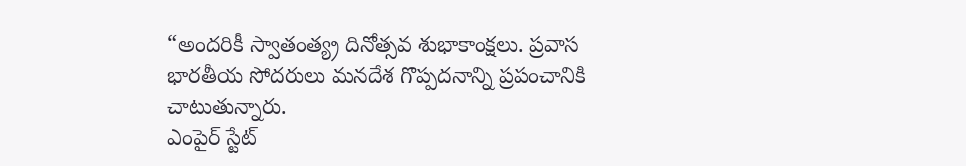“అందరికీ స్వాతంత్య్ర దినోత్సవ శుభాకాంక్షలు. ప్రవాస భారతీయ సోదరులు మనదేశ గొప్పదనాన్ని ప్రపంచానికి చాటుతున్నారు.
ఎంపైర్ స్టేట్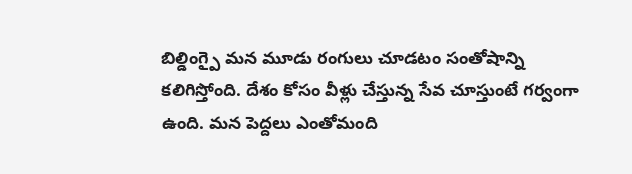బిల్డింగ్పై మన మూడు రంగులు చూడటం సంతోషాన్ని కలిగిస్తోంది. దేశం కోసం వీళ్లు చేస్తున్న సేవ చూస్తుంటే గర్వంగా ఉంది. మన పెద్దలు ఎంతోమంది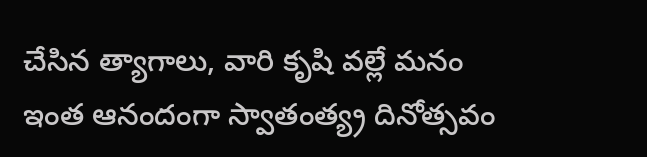చేసిన త్యాగాలు, వారి కృషి వల్లే మనం ఇంత ఆనందంగా స్వాతంత్య్ర దినోత్సవం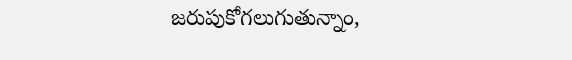జరుపుకోగలుగుతున్నాం,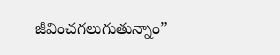జీవించగలుగుతున్నాం”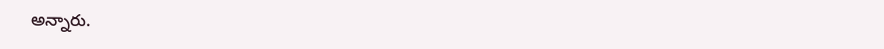అన్నారు.